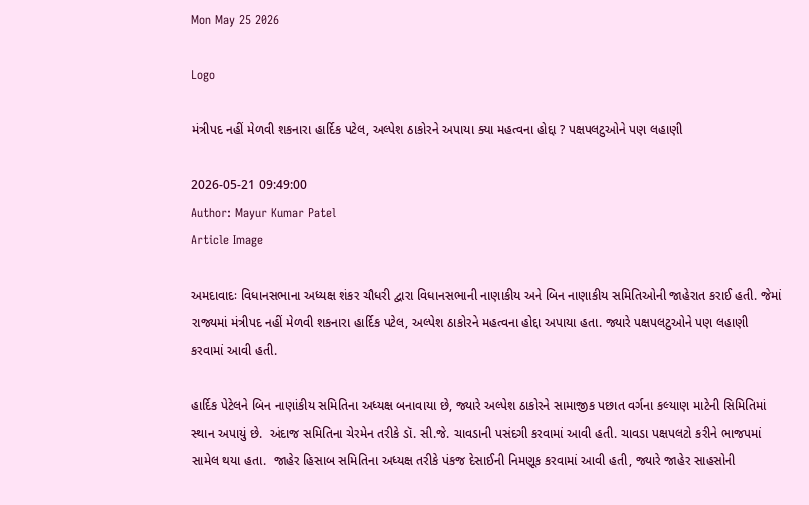Mon May 25 2026

Logo

મંત્રીપદ નહીં મેળવી શકનારા હાર્દિક પટેલ, અલ્પેશ ઠાકોરને અપાયા ક્યા મહત્વના હોદ્દા ? પક્ષપલટુઓને પણ લહાણી

2026-05-21 09:49:00
Author: Mayur Kumar Patel
Article Image

અમદાવાદઃ વિધાનસભાના અધ્યક્ષ શંકર ચૌધરી દ્વારા વિધાનસભાની નાણાકીય અને બિન નાણાકીય સમિતિઓની જાહેરાત કરાઈ હતી. જેમાં રાજ્યમાં મંત્રીપદ નહીં મેળવી શકનારા હાર્દિક પટેલ, અલ્પેશ ઠાકોરને મહત્વના હોદ્દા અપાયા હતા. જ્યારે પક્ષપલટુઓને પણ લહાણી કરવામાં આવી હતી.

હાર્દિક પેટેલને બિન નાણાંકીય સમિતિના અધ્યક્ષ બનાવાયા છે, જ્યારે અલ્પેશ ઠાકોરને સામાજીક પછાત વર્ગના કલ્યાણ માટેની સિમિતિમાં સ્થાન અપાયું છે.  અંદાજ સમિતિના ચેરમેન તરીકે ડૉ. સી.જે. ચાવડાની પસંદગી કરવામાં આવી હતી. ચાવડા પક્ષપલટો કરીને ભાજપમાં સામેલ થયા હતા.  જાહેર હિસાબ સમિતિના અધ્યક્ષ તરીકે પંકજ દેસાઈની નિમણૂક કરવામાં આવી હતી, જ્યારે જાહેર સાહસોની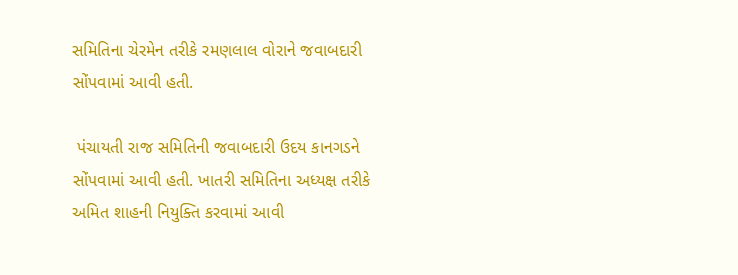સમિતિના ચેરમેન તરીકે રમણલાલ વોરાને જવાબદારી સોંપવામાં આવી હતી.

 પંચાયતી રાજ સમિતિની જવાબદારી ઉદય કાનગડને સોંપવામાં આવી હતી. ખાતરી સમિતિના અધ્યક્ષ તરીકે અમિત શાહની નિયુક્તિ કરવામાં આવી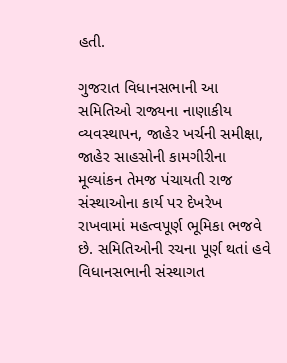હતી.

ગુજરાત વિધાનસભાની આ સમિતિઓ રાજ્યના નાણાકીય વ્યવસ્થાપન, જાહેર ખર્ચની સમીક્ષા, જાહેર સાહસોની કામગીરીના મૂલ્યાંકન તેમજ પંચાયતી રાજ સંસ્થાઓના કાર્ય પર દેખરેખ રાખવામાં મહત્વપૂર્ણ ભૂમિકા ભજવે છે. સમિતિઓની રચના પૂર્ણ થતાં હવે વિધાનસભાની સંસ્થાગત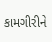કામગીરીને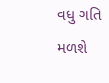વધુ ગતિ મળશે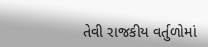તેવી રાજકીય વર્તુળોમાં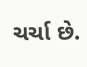ચર્ચા છે.